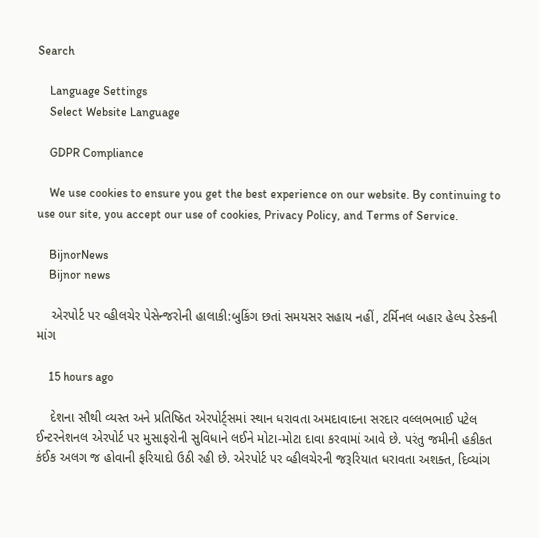Search

    Language Settings
    Select Website Language

    GDPR Compliance

    We use cookies to ensure you get the best experience on our website. By continuing to use our site, you accept our use of cookies, Privacy Policy, and Terms of Service.

    BijnorNews
    Bijnor news

    એરપોર્ટ પર વ્હીલચેર પેસેન્જરોની હાલાકી:બુકિંગ છતાં સમયસર સહાય નહીં, ટર્મિનલ બહાર હેલ્પ ડેસ્કની માંગ

    15 hours ago

    દેશના સૌથી વ્યસ્ત અને પ્રતિષ્ઠિત એરપોર્ટ્સમાં સ્થાન ધરાવતા અમદાવાદના સરદાર વલ્લભભાઈ પટેલ ઈન્ટરનેશનલ એરપોર્ટ પર મુસાફરોની સુવિધાને લઈને મોટા-મોટા દાવા કરવામાં આવે છે. પરંતુ જમીની હકીકત કંઈક અલગ જ હોવાની ફરિયાદો ઉઠી રહી છે. એરપોર્ટ પર વ્હીલચેરની જરૂરિયાત ધરાવતા અશક્ત, દિવ્યાંગ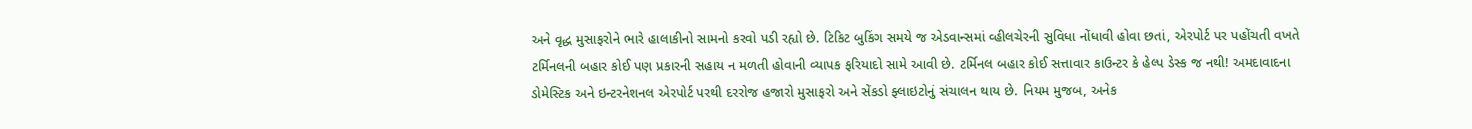અને વૃદ્ધ મુસાફરોને ભારે હાલાકીનો સામનો કરવો પડી રહ્યો છે. ટિકિટ બુકિંગ સમયે જ એડવાન્સમાં વ્હીલચેરની સુવિધા નોંધાવી હોવા છતાં, એરપોર્ટ પર પહોંચતી વખતે ટર્મિનલની બહાર કોઈ પણ પ્રકારની સહાય ન મળતી હોવાની વ્યાપક ફરિયાદો સામે આવી છે. ટર્મિનલ બહાર કોઈ સત્તાવાર કાઉન્ટર કે હેલ્પ ડેસ્ક જ નથી! અમદાવાદના ડોમેસ્ટિક અને ઇન્ટરનેશનલ એરપોર્ટ પરથી દરરોજ હજારો મુસાફરો અને સેંકડો ફ્લાઇટોનું સંચાલન થાય છે. નિયમ મુજબ, અનેક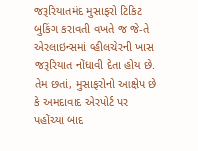જરૂરિયાતમંદ મુસાફરો ટિકિટ બુકિંગ કરાવતી વખતે જ જે-તે એરલાઇન્સમાં વ્હીલચેરની ખાસ જરૂરિયાત નોંધાવી દેતા હોય છે. તેમ છતાં, મુસાફરોનો આક્ષેપ છે કે અમદાવાદ એરપોર્ટ પર પહોંચ્યા બાદ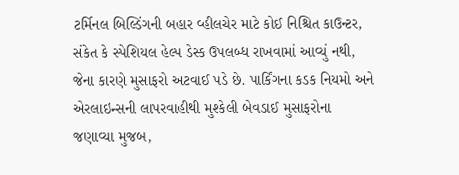ટર્મિનલ બિલ્ડિંગની બહાર વ્હીલચેર માટે કોઈ નિશ્ચિત કાઉન્ટર, સંકેત કે સ્પેશિયલ હેલ્પ ડેસ્ક ઉપલબ્ધ રાખવામાં આવ્યું નથી, જેના કારણે મુસાફરો અટવાઈ પડે છે. પાર્કિંગના કડક નિયમો અને એરલાઇન્સની લાપરવાહીથી મુશ્કેલી બેવડાઈ મુસાફરોના જણાવ્યા મુજબ,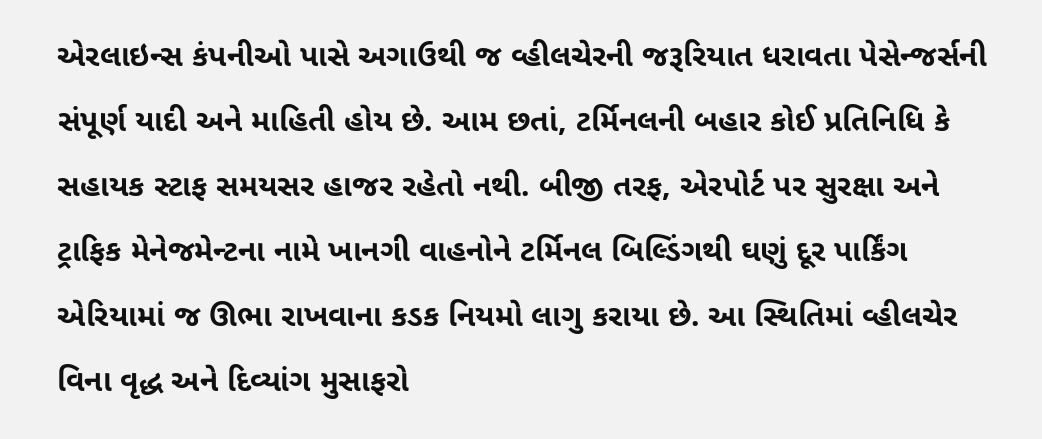એરલાઇન્સ કંપનીઓ પાસે અગાઉથી જ વ્હીલચેરની જરૂરિયાત ધરાવતા પેસેન્જર્સની સંપૂર્ણ યાદી અને માહિતી હોય છે. આમ છતાં, ટર્મિનલની બહાર કોઈ પ્રતિનિધિ કે સહાયક સ્ટાફ સમયસર હાજર રહેતો નથી. બીજી તરફ, એરપોર્ટ પર સુરક્ષા અને ટ્રાફિક મેનેજમેન્ટના નામે ખાનગી વાહનોને ટર્મિનલ બિલ્ડિંગથી ઘણું દૂર પાર્કિંગ એરિયામાં જ ઊભા રાખવાના કડક નિયમો લાગુ કરાયા છે. આ સ્થિતિમાં વ્હીલચેર વિના વૃદ્ધ અને દિવ્યાંગ મુસાફરો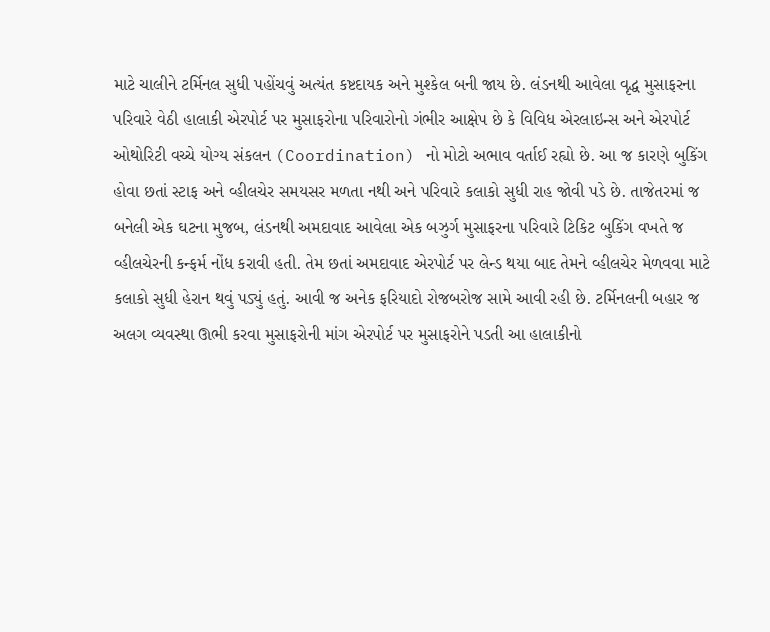માટે ચાલીને ટર્મિનલ સુધી પહોંચવું અત્યંત કષ્ટદાયક અને મુશ્કેલ બની જાય છે. લંડનથી આવેલા વૃદ્ધ મુસાફરના પરિવારે વેઠી હાલાકી એરપોર્ટ પર મુસાફરોના પરિવારોનો ગંભીર આક્ષેપ છે કે વિવિધ એરલાઇન્સ અને એરપોર્ટ ઓથોરિટી વચ્ચે યોગ્ય સંકલન (Coordination) નો મોટો અભાવ વર્તાઈ રહ્યો છે. આ જ કારણે બુકિંગ હોવા છતાં સ્ટાફ અને વ્હીલચેર સમયસર મળતા નથી અને પરિવારે કલાકો સુધી રાહ જોવી પડે છે. તાજેતરમાં જ બનેલી એક ઘટના મુજબ, લંડનથી અમદાવાદ આવેલા એક બઝુર્ગ મુસાફરના પરિવારે ટિકિટ બુકિંગ વખતે જ વ્હીલચેરની કન્ફર્મ નોંધ કરાવી હતી. તેમ છતાં અમદાવાદ એરપોર્ટ પર લેન્ડ થયા બાદ તેમને વ્હીલચેર મેળવવા માટે કલાકો સુધી હેરાન થવું પડ્યું હતું. આવી જ અનેક ફરિયાદો રોજબરોજ સામે આવી રહી છે. ટર્મિનલની બહાર જ અલગ વ્યવસ્થા ઊભી કરવા મુસાફરોની માંગ એરપોર્ટ પર મુસાફરોને પડતી આ હાલાકીનો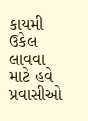કાયમી ઉકેલ લાવવા માટે હવે પ્રવાસીઓ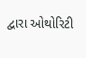દ્વારા ઓથોરિટી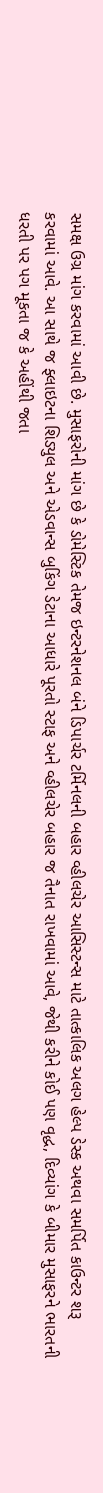સમક્ષ ઉગ્ર માંગ કરવામાં આવી છે. મુસાફરોની માંગ છે કે ડોમેસ્ટિક તેમજ ઇન્ટરનેશનલ બંને ડિપાર્ચર ટર્મિનલની બહાર વ્હીલચેર આસિસ્ટન્સ માટે તાત્કાલિક અલગ હેલ્પ ડેસ્ક અથવા સમર્પિત કાઉન્ટર શરૂ કરવામાં આવે. આ સાથે જ ફ્લાઇટના શિડ્યુલ અને એડવાન્સ બુકિંગ ડેટાના આધારે પૂરતો સ્ટાફ અને વ્હીલચેર બહાર જ તૈનાત રાખવામાં આવે, જેથી કરીને કોઈ પણ વૃદ્ધ, દિવ્યાંગ કે બીમાર મુસાફરને ભારતની ધરતી પર પગ મૂકતા જ કે અહીંથી જતા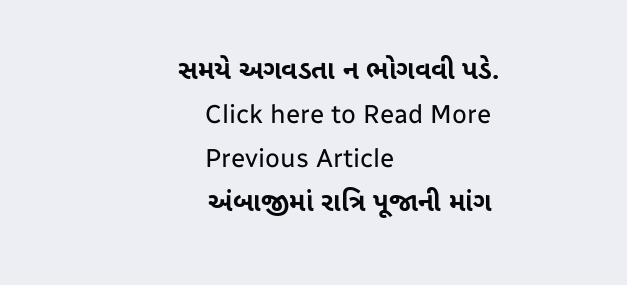સમયે અગવડતા ન ભોગવવી પડે.
    Click here to Read More
    Previous Article
    અંબાજીમાં રાત્રિ પૂજાની માંગ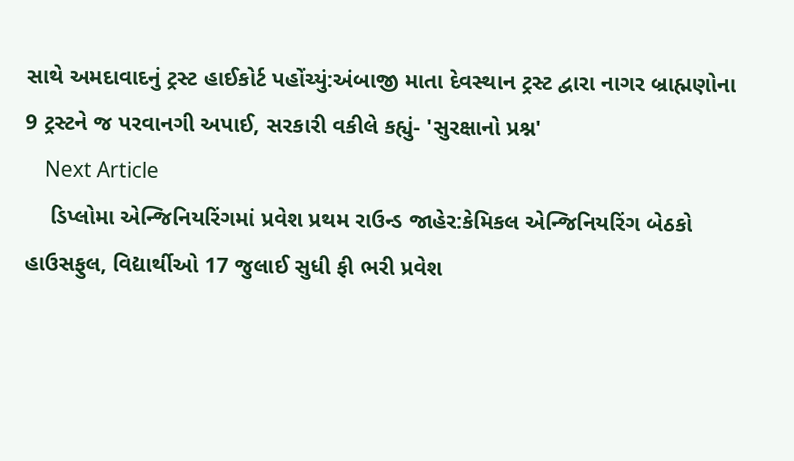સાથે અમદાવાદનું ટ્રસ્ટ હાઈકોર્ટ પહોંચ્યું:અંબાજી માતા દેવસ્થાન ટ્રસ્ટ દ્વારા નાગર બ્રાહ્મણોના 9 ટ્રસ્ટને જ પરવાનગી અપાઈ, સરકારી વકીલે કહ્યું- 'સુરક્ષાનો પ્રશ્ન'
    Next Article
    ડિપ્લોમા એન્જિનિયરિંગમાં પ્રવેશ પ્રથમ રાઉન્ડ જાહેર:કેમિકલ એન્જિનિયરિંગ બેઠકો હાઉસફુલ, વિદ્યાર્થીઓ 17 જુલાઈ સુધી ફી ભરી પ્રવેશ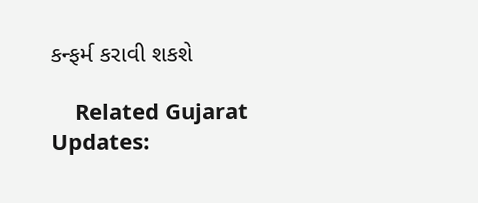કન્ફર્મ કરાવી શકશે

    Related Gujarat Updates: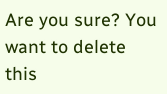Are you sure? You want to delete this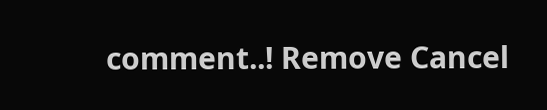comment..! Remove Cancel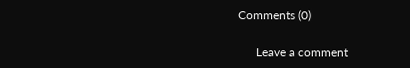Comments (0)

      Leave a comment